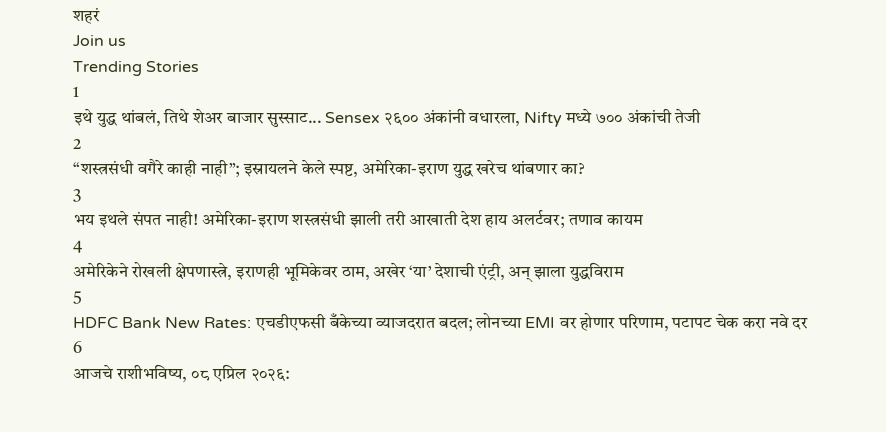शहरं
Join us
Trending Stories
1
इथे युद्ध थांबलं, तिथे शेअर बाजार सुस्साट... Sensex २६०० अंकांनी वधारला, Nifty मध्ये ७०० अंकांची तेजी
2
“शस्त्रसंधी वगैरे काही नाही”; इस्रायलने केले स्पष्ट, अमेरिका-इराण युद्ध खरेच थांबणार का?
3
भय इथले संपत नाही! अमेरिका-इराण शस्त्रसंधी झाली तरी आखाती देश हाय अलर्टवर; तणाव कायम
4
अमेरिकेने रोखली क्षेपणास्त्रे, इराणही भूमिकेवर ठाम, अखेर ‘या’ देशाची एंट्री, अन् झाला युद्धविराम
5
HDFC Bank New Rates: एचडीएफसी बँकेच्या व्याजदरात बदल; लोनच्या EMI वर होणार परिणाम, पटापट चेक करा नवे दर
6
आजचे राशीभविष्य, ०८ एप्रिल २०२६: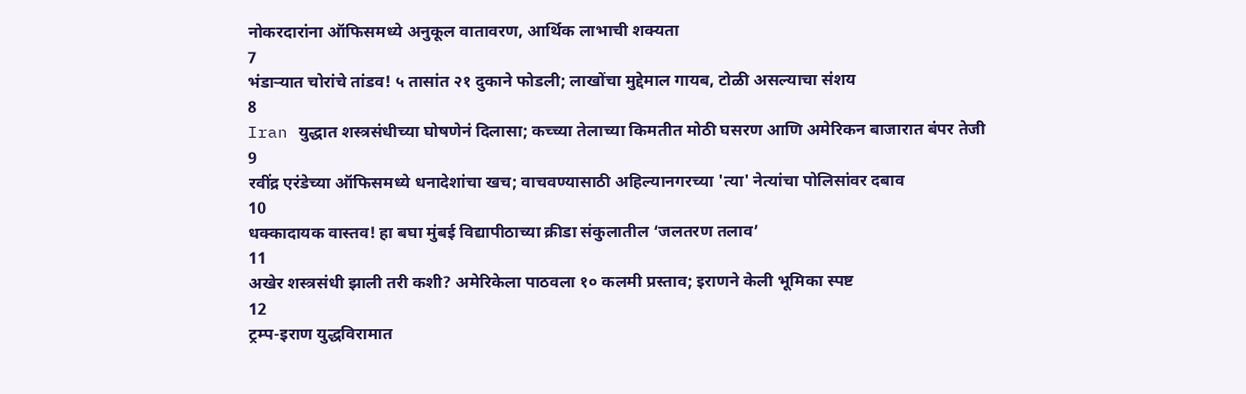नोकरदारांना ऑफिसमध्ये अनुकूल वातावरण, आर्थिक लाभाची शक्यता
7
भंडाऱ्यात चोरांचे तांडव! ५ तासांत २१ दुकाने फोडली; लाखोंचा मुद्देमाल गायब, टोळी असल्याचा संशय
8
Iran युद्धात शस्त्रसंधीच्या घोषणेनं दिलासा; कच्च्या तेलाच्या किमतीत मोठी घसरण आणि अमेरिकन बाजारात बंपर तेजी
9
रवींद्र एरंडेच्या ऑफिसमध्ये धनादेशांचा खच; वाचवण्यासाठी अहिल्यानगरच्या 'त्या' नेत्यांचा पोलिसांवर दबाव
10
धक्कादायक वास्तव! हा बघा मुंबई विद्यापीठाच्या क्रीडा संकुलातील ‘जलतरण तलाव’
11
अखेर शस्त्रसंधी झाली तरी कशी? अमेरिकेला पाठवला १० कलमी प्रस्ताव; इराणने केली भूमिका स्पष्ट
12
ट्रम्प-इराण युद्धविरामात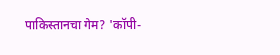पाकिस्तानचा गेम? 'कॉपी-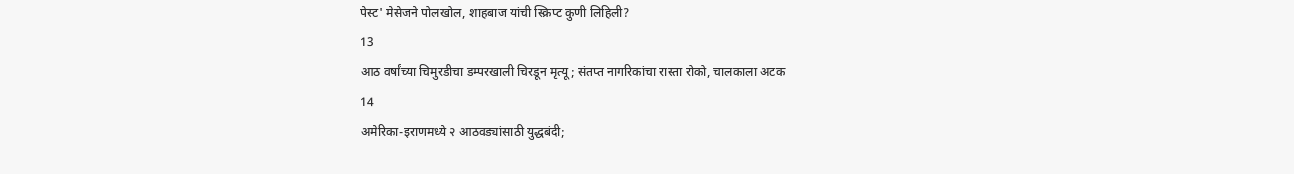पेस्ट' मेसेजने पोलखोल, शाहबाज यांची स्क्रिप्ट कुणी लिहिली?
13
आठ वर्षांच्या चिमुरडीचा डम्परखाली चिरडून मृत्यू; संतप्त नागरिकांचा रास्ता रोको, चालकाला अटक
14
अमेरिका-इराणमध्ये २ आठवड्यांसाठी युद्धबंदी;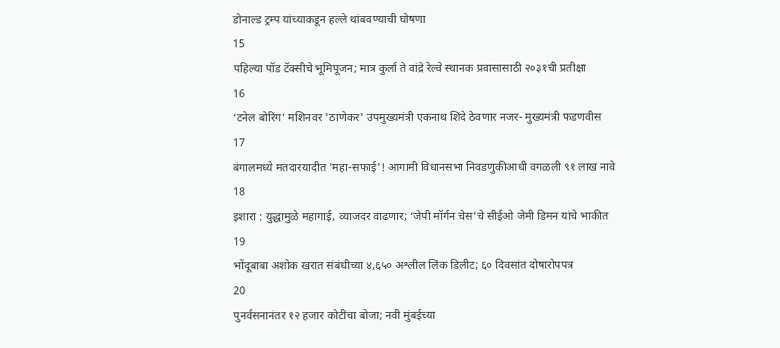डोनाल्ड ट्रम्प यांच्याकडून हल्ले थांबवण्याची घोषणा
15
पहिल्या पॉड टॅक्सीचे भूमिपूजन; मात्र कुर्ला ते वांद्रे रेल्वे स्थानक प्रवासासाठी २०३१ची प्रतीक्षा
16
‘टनेल बोरिंग’ मशिनवर 'ठाणेकर' उपमुख्यमंत्री एकनाथ शिंदे ठेवणार नजर- मुख्यमंत्री फडणवीस
17
बंगालमध्ये मतदारयादीत 'महा-सफाई'! आगामी विधानसभा निवडणुकीआधी वगळली ९१ लाख नावे
18
इशारा : युद्धामुळे महागाई, व्याजदर वाढणार; ‘जेपी मॉर्गन चेस’चे सीईओ जेमी डिमन यांचे भाकीत
19
भोंदूबाबा अशोक खरात संबंधीच्या ४,६५० अश्लील लिंक डिलीट; ६० दिवसांत दोषारोपपत्र
20
पुनर्वसनानंतर १२ हजार कोटींचा बोजा; नवी मुंबईच्या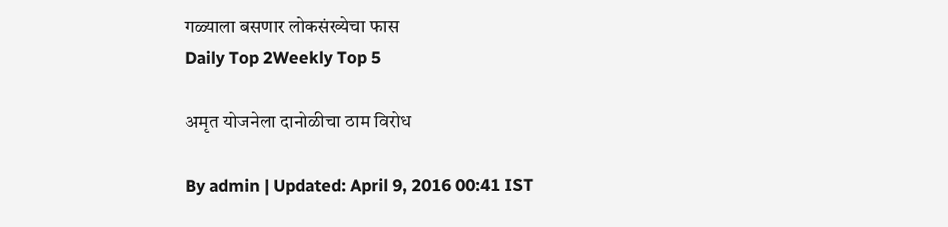गळ्याला बसणार लोकसंख्येचा फास
Daily Top 2Weekly Top 5

अमृत योजनेला दानोळीचा ठाम विरोध

By admin | Updated: April 9, 2016 00:41 IST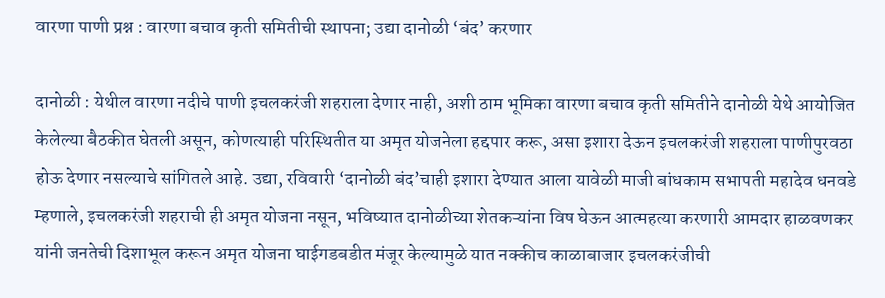वारणा पाणी प्रश्न : वारणा बचाव कृती समितीची स्थापना; उद्या दानोळी ‘बंद’ करणार

दानोळी : येथील वारणा नदीचे पाणी इचलकरंजी शहराला देणार नाही, अशी ठाम भूमिका वारणा बचाव कृती समितीने दानोळी येथे आयोजित केलेल्या बैठकीत घेतली असून, कोणत्याही परिस्थितीत या अमृत योजनेला हद्दपार करू, असा इशारा देऊन इचलकरंजी शहराला पाणीपुरवठा होऊ देणार नसल्याचे सांगितले आहे. उद्या, रविवारी ‘दानोळी बंद’चाही इशारा देण्यात आला यावेळी माजी बांधकाम सभापती महादेव धनवडे म्हणाले, इचलकरंजी शहराची ही अमृत योजना नसून, भविष्यात दानोळीच्या शेतकऱ्यांना विष घेऊन आत्महत्या करणारी आमदार हाळवणकर यांनी जनतेची दिशाभूल करून अमृत योजना घाईगडबडीत मंजूर केल्यामुळे यात नक्कीच काळाबाजार इचलकरंजीची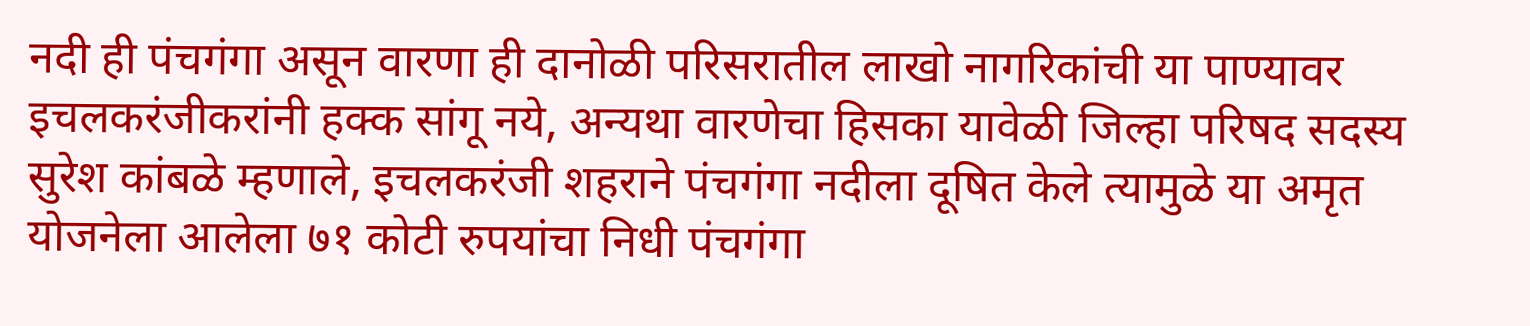नदी ही पंचगंगा असून वारणा ही दानोळी परिसरातील लाखो नागरिकांची या पाण्यावर इचलकरंजीकरांनी हक्क सांगू नये, अन्यथा वारणेचा हिसका यावेळी जिल्हा परिषद सदस्य सुरेश कांबळे म्हणाले, इचलकरंजी शहराने पंचगंगा नदीला दूषित केले त्यामुळे या अमृत योजनेला आलेला ७१ कोटी रुपयांचा निधी पंचगंगा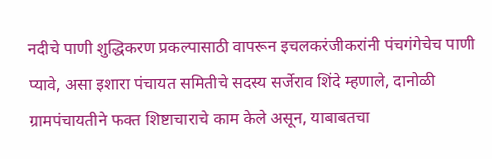नदीचे पाणी शुद्धिकरण प्रकल्पासाठी वापरून इचलकरंजीकरांनी पंचगंगेचेच पाणी प्यावे, असा इशारा पंचायत समितीचे सदस्य सर्जेराव शिंदे म्हणाले, दानोळी ग्रामपंचायतीने फक्त शिष्टाचाराचे काम केले असून, याबाबतचा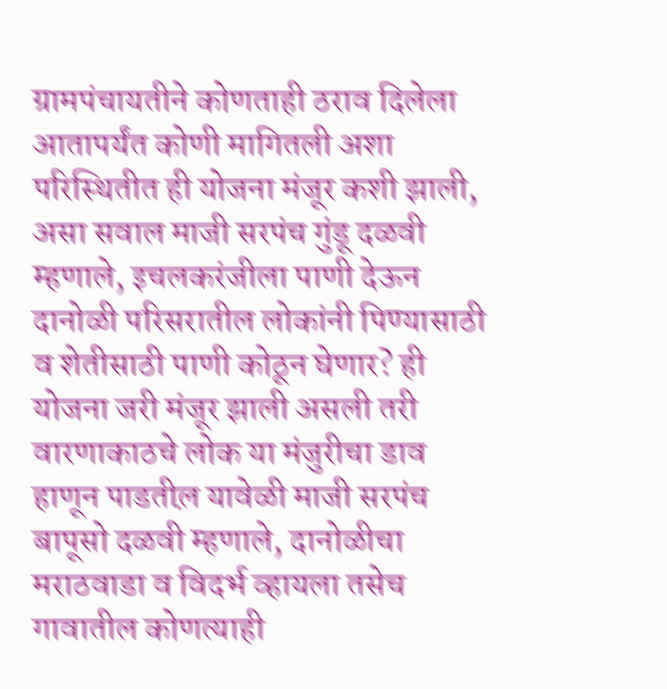ग्रामपंचायतीने कोणताही ठराव दिलेला आतापर्यंत कोणी मागितली अशा परिस्थितीत ही योजना मंजूर कशी झाली, असा सवाल माजी सरपंच गुंडू दळवी म्हणाले, इचलकरंजीला पाणी देऊन दानोळी परिसरातील लोकांनी पिण्यासाठी व शेतीसाठी पाणी कोठून घेणार? ही योजना जरी मंजूर झाली असली तरी वारणाकाठचे लोक या मंजुरीचा डाव हाणून पाडतील़ यावेळी माजी सरपंच बापूसो दळवी म्हणाले, दानोळीचा मराठवाडा व विदर्भ व्हायला तसेच गावातील कोणत्याही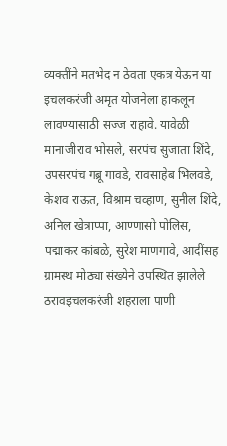व्यक्तींने मतभेद न ठेवता एकत्र येऊन या इचलकरंजी अमृत योजनेला हाकलून लावण्यासाठी सज्ज राहावे. यावेळी मानाजीराव भोसले, सरपंच सुजाता शिंदे, उपसरपंच गब्रू गावडे, रावसाहेब भिलवडे, केशव राऊत, विश्राम चव्हाण, सुनील शिंदे, अनिल खेत्राप्पा, आण्णासो पोलिस, पद्माकर कांबळे, सुरेश माणगावे, आदींसह ग्रामस्थ मोठ्या संख्येने उपस्थित झालेले ठरावइचलकरंजी शहराला पाणी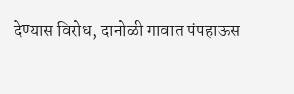देण्यास विरोध, दानोळी गावात पंपहाऊस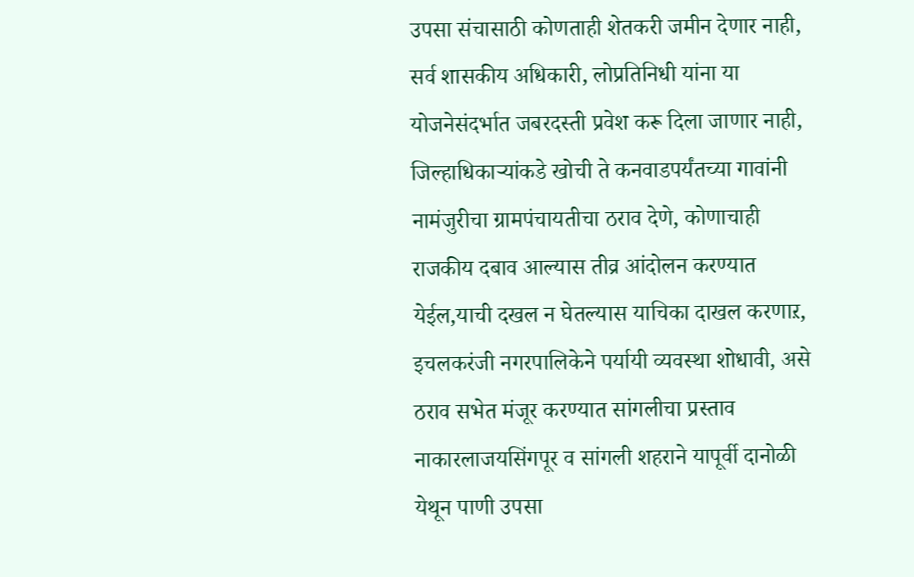उपसा संचासाठी कोणताही शेतकरी जमीन देणार नाही, सर्व शासकीय अधिकारी, लोप्रतिनिधी यांना या योजनेसंदर्भात जबरदस्ती प्रवेश करू दिला जाणार नाही, जिल्हाधिकाऱ्यांकडे खोची ते कनवाडपर्यंतच्या गावांनी नामंजुरीचा ग्रामपंचायतीचा ठराव देणे, कोणाचाही राजकीय दबाव आल्यास तीव्र आंदोलन करण्यात येईल,याची दखल न घेतल्यास याचिका दाखल करणाऱ, इचलकरंजी नगरपालिकेने पर्यायी व्यवस्था शोधावी, असे ठराव सभेत मंजूर करण्यात सांगलीचा प्रस्ताव नाकारलाजयसिंगपूर व सांगली शहराने यापूर्वी दानोळी येथून पाणी उपसा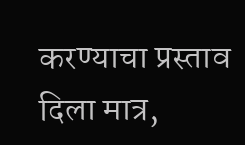करण्याचा प्रस्ताव दिला मात्र,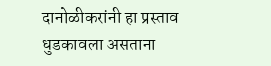दानोळीकरांनी हा प्रस्ताव धुडकावला असताना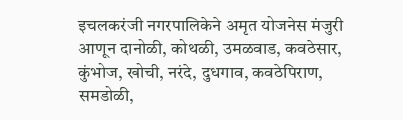इचलकरंजी नगरपालिकेने अमृत योजनेस मंजुरी आणून दानोळी, कोथळी, उमळवाड, कवठेसार, कुंभोज, खोची, नरंदे, दुधगाव, कवठेपिराण, समडोळी,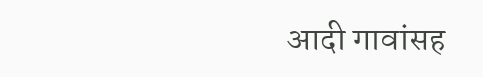आदी गावांसह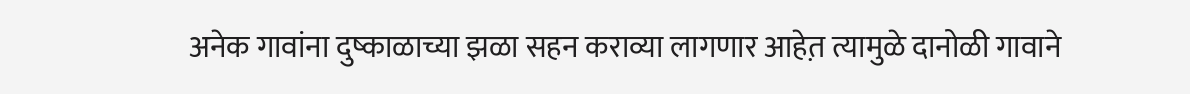अनेक गावांना दुष्काळाच्या झळा सहन कराव्या लागणार आहेत़ त्यामुळे दानोळी गावाने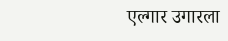एल्गार उगारला